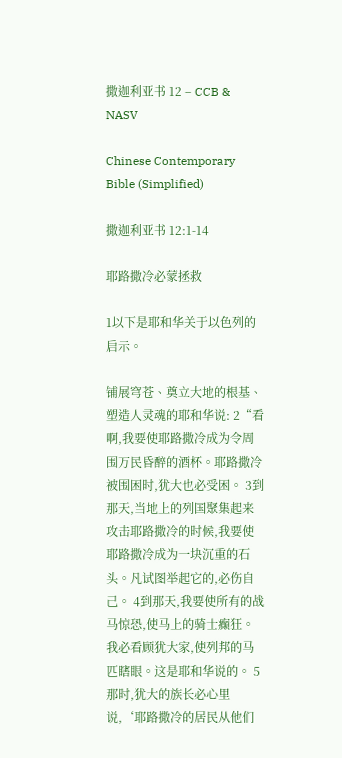撒迦利亚书 12 – CCB & NASV

Chinese Contemporary Bible (Simplified)

撒迦利亚书 12:1-14

耶路撒冷必蒙拯救

1以下是耶和华关于以色列的启示。

铺展穹苍、奠立大地的根基、塑造人灵魂的耶和华说: 2“看啊,我要使耶路撒冷成为令周围万民昏醉的酒杯。耶路撒冷被围困时,犹大也必受困。 3到那天,当地上的列国聚集起来攻击耶路撒冷的时候,我要使耶路撒冷成为一块沉重的石头。凡试图举起它的,必伤自己。 4到那天,我要使所有的战马惊恐,使马上的骑士癫狂。我必看顾犹大家,使列邦的马匹瞎眼。这是耶和华说的。 5那时,犹大的族长必心里说,‘耶路撒冷的居民从他们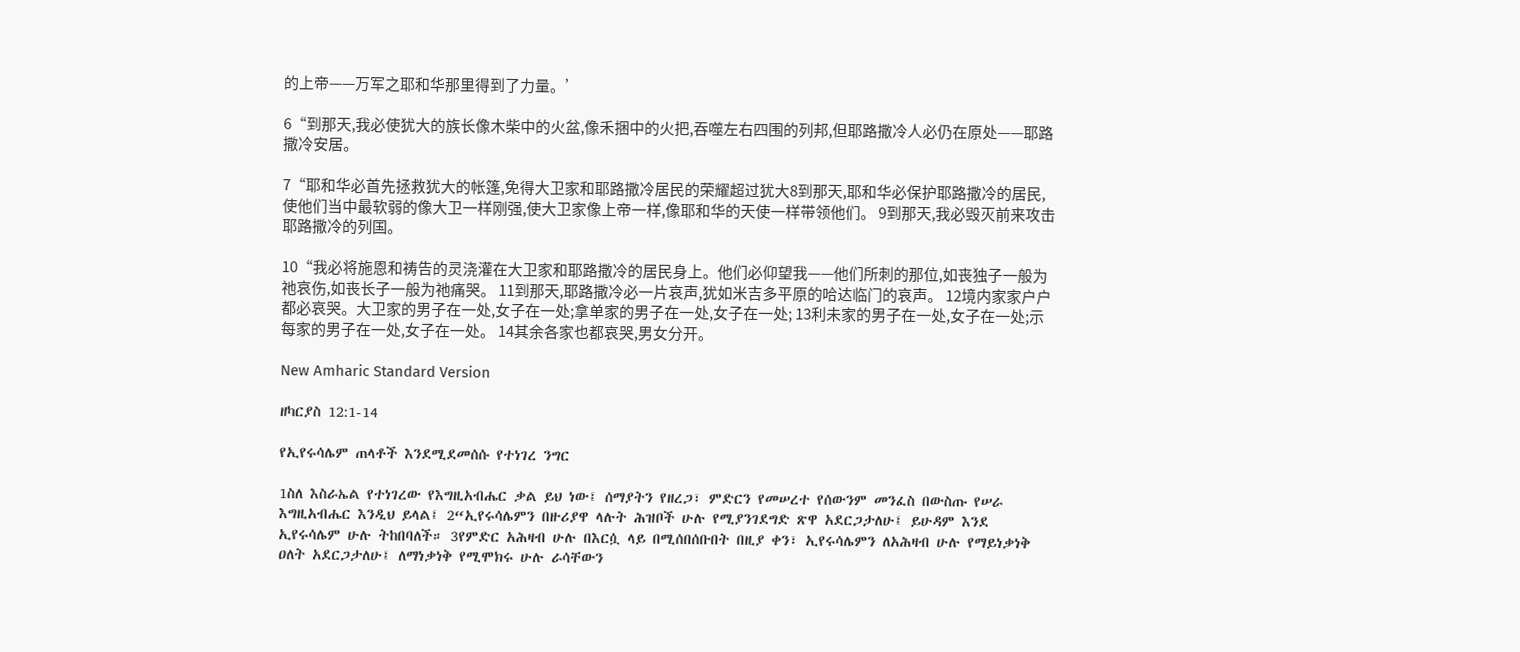的上帝——万军之耶和华那里得到了力量。’

6“到那天,我必使犹大的族长像木柴中的火盆,像禾捆中的火把,吞噬左右四围的列邦,但耶路撒冷人必仍在原处——耶路撒冷安居。

7“耶和华必首先拯救犹大的帐篷,免得大卫家和耶路撒冷居民的荣耀超过犹大8到那天,耶和华必保护耶路撒冷的居民,使他们当中最软弱的像大卫一样刚强,使大卫家像上帝一样,像耶和华的天使一样带领他们。 9到那天,我必毁灭前来攻击耶路撒冷的列国。

10“我必将施恩和祷告的灵浇灌在大卫家和耶路撒冷的居民身上。他们必仰望我——他们所刺的那位,如丧独子一般为祂哀伤,如丧长子一般为祂痛哭。 11到那天,耶路撒冷必一片哀声,犹如米吉多平原的哈达临门的哀声。 12境内家家户户都必哀哭。大卫家的男子在一处,女子在一处;拿单家的男子在一处,女子在一处; 13利未家的男子在一处,女子在一处;示每家的男子在一处,女子在一处。 14其余各家也都哀哭,男女分开。

New Amharic Standard Version

ዘካርያስ 12:1-14

የኢየሩሳሌም ጠላቶች እንደሚደመሰሱ የተነገረ ንግር

1ስለ እስራኤል የተነገረው የእግዚአብሔር ቃል ይህ ነው፤ ሰማያትን የዘረጋ፣ ምድርን የመሠረተ የሰውንም መንፈስ በውስጡ የሠራ እግዚአብሔር እንዲህ ይላል፤ 2“ኢየሩሳሌምን በዙሪያዋ ላሉት ሕዝቦች ሁሉ የሚያንገደግድ ጽዋ አደርጋታለሁ፤ ይሁዳም እንደ ኢየሩሳሌም ሁሉ ትከበባለች። 3የምድር አሕዛብ ሁሉ በእርሷ ላይ በሚሰበሰቡበት በዚያ ቀን፣ ኢየሩሳሌምን ለአሕዛብ ሁሉ የማይነቃነቅ ዐለት አደርጋታለሁ፤ ለማነቃነቅ የሚሞክሩ ሁሉ ራሳቸውን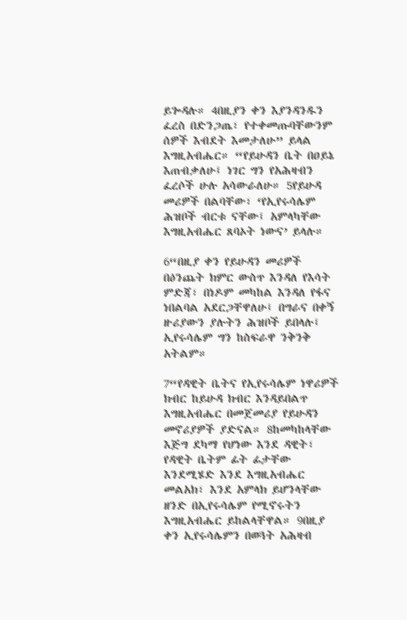ይጐዳሉ። 4በዚያን ቀን እያንዳንዱን ፈረስ በድንጋጤ፣ የተቀመጡባቸውንም ሰዎች እብደት እመታለሁ” ይላል እግዚአብሔር። “የይሁዳን ቤት በዐይኔ እጠብቃለሁ፤ ነገር ግን የአሕዛብን ፈረሶች ሁሉ አሳውራለሁ። 5የይሁዳ መሪዎች በልባቸው፣ ‘የኢየሩሳሌም ሕዝቦች ብርቱ ናቸው፤ አምላካቸው እግዚአብሔር ጸባኦት ነውና’ ይላሉ።

6“በዚያ ቀን የይሁዳን መሪዎች በዕንጨት ክምር ውስጥ እንዳለ የእሳት ምድጃ፣ በነዶም መካከል እንዳለ የፋና ነበልባል አደርጋቸዋለሁ፤ በግራና በቀኝ ዙሪያውን ያሉትን ሕዝቦች ይበላሉ፤ ኢየሩሳሌም ግን ከስፍራዋ ንቅንቅ አትልም።

7“የዳዊት ቤትና የኢየሩሳሌም ነዋሪዎች ክብር ከይሁዳ ክብር እንዳይበልጥ እግዚአብሔር በመጀመሪያ የይሁዳን መኖሪያዎች ያድናል። 8ከመካከላቸው እጅግ ደካማ የሆነው እንደ ዳዊት፣ የዳዊት ቤትም ፊት ፊታቸው እንደሚሄድ እንደ እግዚአብሔር መልአክ፣ እንደ አምላክ ይሆንላቸው ዘንድ በኢየሩሳሌም የሚኖሩትን እግዚአብሔር ይከልላቸዋል። 9በዚያ ቀን ኢየሩሳሌምን በወጓት አሕዛብ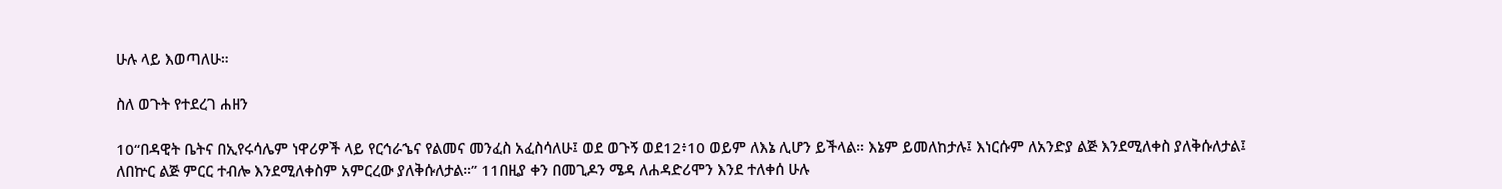ሁሉ ላይ እወጣለሁ።

ስለ ወጉት የተደረገ ሐዘን

10“በዳዊት ቤትና በኢየሩሳሌም ነዋሪዎች ላይ የርኅራኄና የልመና መንፈስ አፈስሳለሁ፤ ወደ ወጉኝ ወደ12፥10 ወይም ለእኔ ሊሆን ይችላል። እኔም ይመለከታሉ፤ እነርሱም ለአንድያ ልጅ እንደሚለቀስ ያለቅሱለታል፤ ለበኵር ልጅ ምርር ተብሎ እንደሚለቀስም አምርረው ያለቅሱለታል።” 11በዚያ ቀን በመጊዶን ሜዳ ለሐዳድሪሞን እንደ ተለቀሰ ሁሉ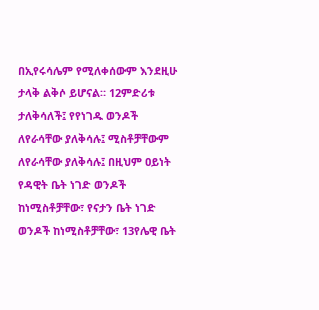በኢየሩሳሌም የሚለቀሰውም እንደዚሁ ታላቅ ልቅሶ ይሆናል። 12ምድሪቱ ታለቅሳለች፤ የየነገዱ ወንዶች ለየራሳቸው ያለቅሳሉ፤ ሚስቶቻቸውም ለየራሳቸው ያለቅሳሉ፤ በዚህም ዐይነት የዳዊት ቤት ነገድ ወንዶች ከነሚስቶቻቸው፣ የናታን ቤት ነገድ ወንዶች ከነሚስቶቻቸው፣ 13የሌዊ ቤት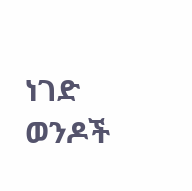ነገድ ወንዶች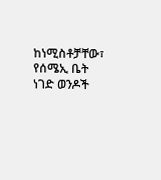ከነሚስቶቻቸው፣ የሰሜኢ ቤት ነገድ ወንዶች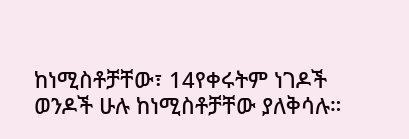ከነሚስቶቻቸው፣ 14የቀሩትም ነገዶች ወንዶች ሁሉ ከነሚስቶቻቸው ያለቅሳሉ።